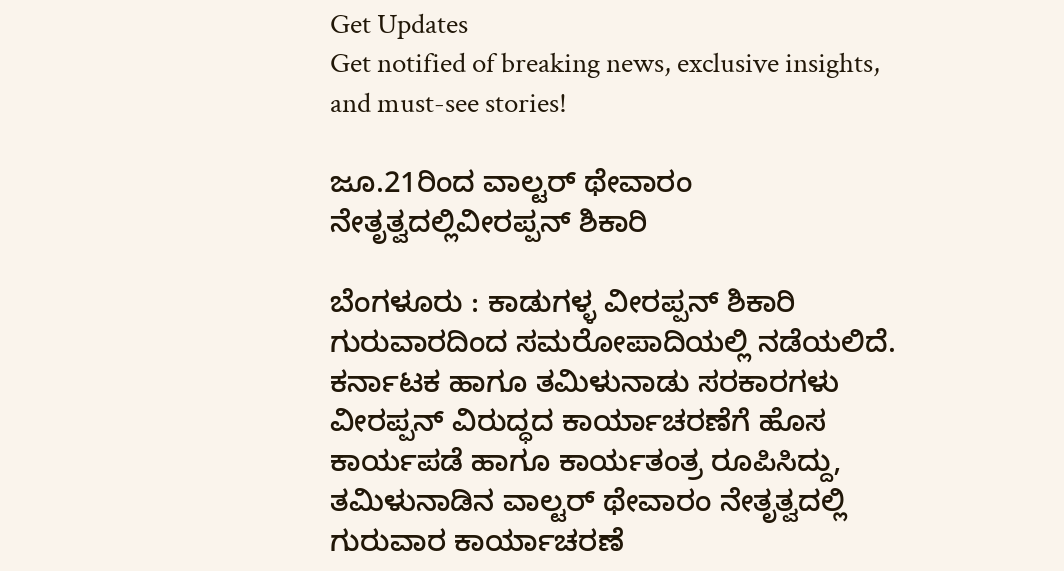Get Updates
Get notified of breaking news, exclusive insights, and must-see stories!

ಜೂ.21ರಿಂದ ವಾಲ್ಟರ್‌ ಥೇವಾರಂ ನೇತೃತ್ವದಲ್ಲಿವೀರಪ್ಪನ್‌ ಶಿಕಾರಿ

ಬೆಂಗಳೂರು : ಕಾಡುಗಳ್ಳ ವೀರಪ್ಪನ್‌ ಶಿಕಾರಿ ಗುರುವಾರದಿಂದ ಸಮರೋಪಾದಿಯಲ್ಲಿ ನಡೆಯಲಿದೆ. ಕರ್ನಾಟಕ ಹಾಗೂ ತಮಿಳುನಾಡು ಸರಕಾರಗಳು ವೀರಪ್ಪನ್‌ ವಿರುದ್ಧದ ಕಾರ್ಯಾಚರಣೆಗೆ ಹೊಸ ಕಾರ್ಯಪಡೆ ಹಾಗೂ ಕಾರ್ಯತಂತ್ರ ರೂಪಿಸಿದ್ದು, ತಮಿಳುನಾಡಿನ ವಾಲ್ಟರ್‌ ಥೇವಾರಂ ನೇತೃತ್ವದಲ್ಲಿ ಗುರುವಾರ ಕಾರ್ಯಾಚರಣೆ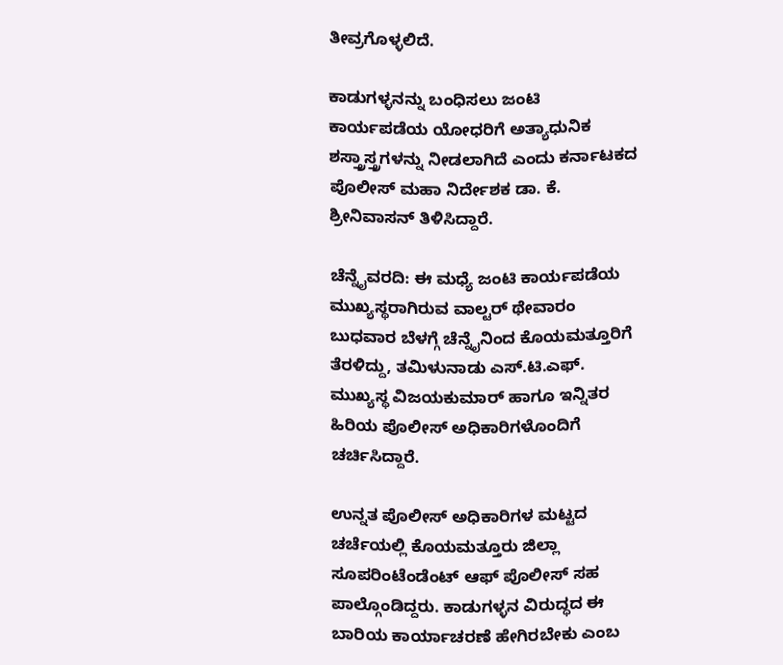ತೀವ್ರಗೊಳ್ಳಲಿದೆ.

ಕಾಡುಗಳ್ಳನನ್ನು ಬಂಧಿಸಲು ಜಂಟಿ ಕಾರ್ಯಪಡೆಯ ಯೋಧರಿಗೆ ಅತ್ಯಾಧುನಿಕ ಶಸ್ತ್ರಾಸ್ತ್ರಗಳನ್ನು ನೀಡಲಾಗಿದೆ ಎಂದು ಕರ್ನಾಟಕದ ಪೊಲೀಸ್‌ ಮಹಾ ನಿರ್ದೇಶಕ ಡಾ. ಕೆ. ಶ್ರೀನಿವಾಸನ್‌ ತಿಳಿಸಿದ್ದಾರೆ.

ಚೆನ್ನೈವರದಿ: ಈ ಮಧ್ಯೆ ಜಂಟಿ ಕಾರ್ಯಪಡೆಯ ಮುಖ್ಯಸ್ಥರಾಗಿರುವ ವಾಲ್ಟರ್‌ ಥೇವಾರಂ ಬುಧವಾರ ಬೆಳಗ್ಗೆ ಚೆನ್ನೈನಿಂದ ಕೊಯಮತ್ತೂರಿಗೆ ತೆರಳಿದ್ದು, ತಮಿಳುನಾಡು ಎಸ್‌.ಟಿ.ಎಫ್‌. ಮುಖ್ಯಸ್ಥ ವಿಜಯಕುಮಾರ್‌ ಹಾಗೂ ಇನ್ನಿತರ ಹಿರಿಯ ಪೊಲೀಸ್‌ ಅಧಿಕಾರಿಗಳೊಂದಿಗೆ ಚರ್ಚಿಸಿದ್ದಾರೆ.

ಉನ್ನತ ಪೊಲೀಸ್‌ ಅಧಿಕಾರಿಗಳ ಮಟ್ಟದ ಚರ್ಚೆಯಲ್ಲಿ ಕೊಯಮತ್ತೂರು ಜಿಲ್ಲಾ ಸೂಪರಿಂಟೆಂಡೆಂಟ್‌ ಆಫ್‌ ಪೊಲೀಸ್‌ ಸಹ ಪಾಲ್ಗೊಂಡಿದ್ದರು. ಕಾಡುಗಳ್ಳನ ವಿರುದ್ಧದ ಈ ಬಾರಿಯ ಕಾರ್ಯಾಚರಣೆ ಹೇಗಿರಬೇಕು ಎಂಬ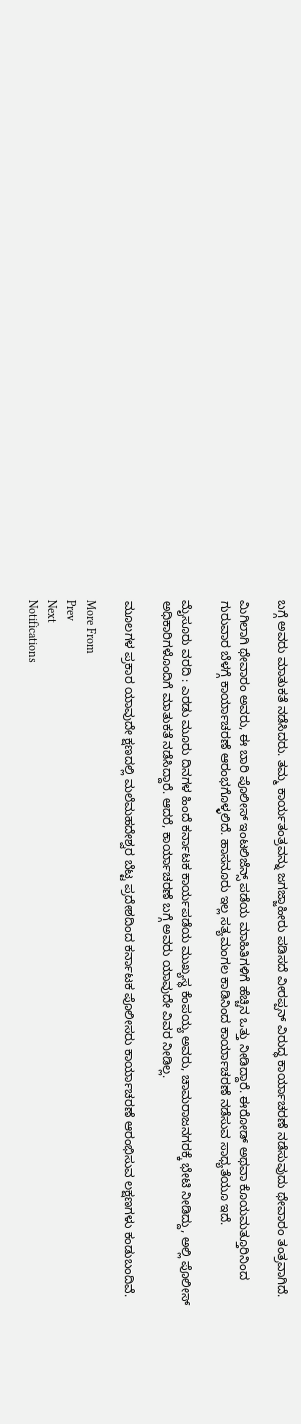ಬಗ್ಗೆ ಅವರು ಮಾತುಕತೆ ನಡೆಸಿದರು. ತಮ್ಮ ಕಾರ್ಯತಂತ್ರವನ್ನು ಜಗಜ್ಜಾಹೀರು ಪಡಿಸದೆ ವೀರಪ್ಪನ್‌ ವಿರುದ್ಧ ಕಾರ್ಯಾಚರಣೆ ನಡೆಸುವುದು ಥೇವಾರಂ ತಂತ್ರವಾಗಿದೆ.

ಮಿಗಿಲಾಗಿ ಥೇವಾರಂ ಅವರು, ಈ ಬಾರಿ ಪೊಲೀಸ್‌ ಇಂಟಲಿಜೆನ್ಸ್‌ ಪಡೆಯ ಮಾಹಿತಿಗಳಿಗೆ ಹೆಚ್ಚಿನ ಒತ್ತು ನೀಡಿದ್ದಾರೆ. ಈರೋಡ್‌ ಅಥವಾ ಕೊಯಮತ್ತೂರಿನಿಂದ ಗುರುವಾರ ಬೆಳಗ್ಗೆ ಕಾರ್ಯಾಚರಣೆ ಆರಂಭಗೊಳ್ಳಲಿದೆ. ಹಾಸನೂರು ಇಲ್ಲ ಸತ್ಯಮಂಗಲ ಕಾಡಿನಿಂದ ಕಾರ್ಯಾಚರಣೆ ನಡೆಸುವ ಸಾಧ್ಯತೆಯೂ ಇದೆ.

ಮೈಸೂರು ವರದಿ : ಎರಡು ಮೂರು ದಿನಗಳ ಹಿಂದೆ ಕರ್ನಾಟಕ ಕಾರ್ಯಪಡೆಯ ಮುಖ್ಯಸ್ಥ ಕೆಂಪಯ್ಯ ಅವರು, ಚಾಮರಾಜನಗರಕ್ಕೆ ಭೇಟಿ ನೀಡಿದ್ದು, ಅಲ್ಲಿ ಪೊಲೀಸ್‌ ಅಧಿಕಾರಿಗಳೊಂದಿಗೆ ಮಾತುಕತೆ ನಡೆಸಿದ್ದಾರೆ. ಆದರೆ, ಕಾರ್ಯಾಚರಣೆ ಬಗ್ಗೆ ಅವರು ಯಾವುದೇ ವಿವರ ನೀಡಿಲ್ಲ.

ಮೂಲಗಳ ಪ್ರಕಾರ ಯಾವುದೇ ಕ್ಷಣದಲ್ಲಿ ಮಲೆಮಹದೇಶ್ವರ ಬೆಟ್ಟ ಪ್ರದೇಶದಿಂದ ಕರ್ನಾಟಕ ಪೊಲೀಸರು ಕಾರ್ಯಾಚರಣೆ ಆರಂಭಿಸುವ ಲಕ್ಷಣಗಳು ಕಂಡುಬಂದಿವೆ.

More From
Prev
Next
Notifications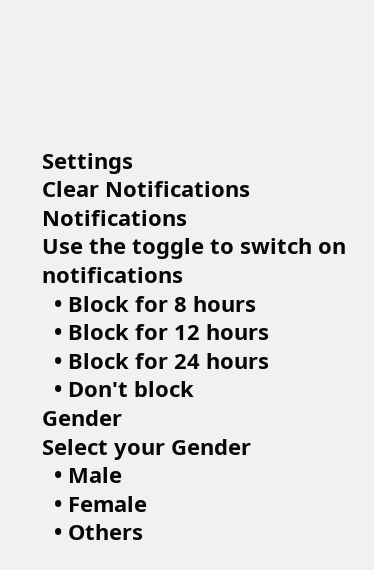Settings
Clear Notifications
Notifications
Use the toggle to switch on notifications
  • Block for 8 hours
  • Block for 12 hours
  • Block for 24 hours
  • Don't block
Gender
Select your Gender
  • Male
  • Female
  • Others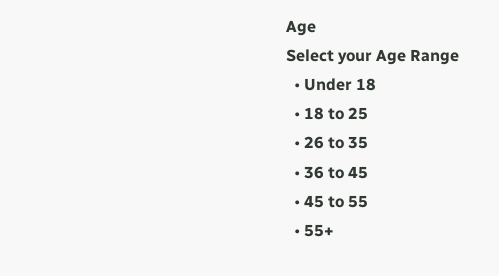Age
Select your Age Range
  • Under 18
  • 18 to 25
  • 26 to 35
  • 36 to 45
  • 45 to 55
  • 55+